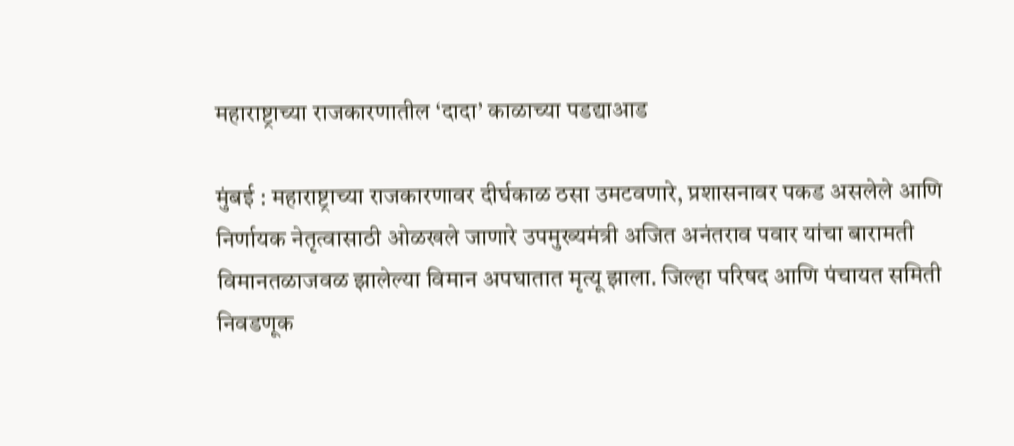महाराष्ट्राच्या राजकारणातील ‘दादा’ काळाच्या पडद्याआड

मुंबई : महाराष्ट्राच्या राजकारणावर दीर्घकाळ ठसा उमटवणारे, प्रशासनावर पकड असलेले आणि निर्णायक नेतृत्वासाठी ओळखले जाणारे उपमुख्यमंत्री अजित अनंतराव पवार यांचा बारामती विमानतळाजवळ झालेल्या विमान अपघातात मृत्यू झाला. जिल्हा परिषद आणि पंचायत समिती निवडणूक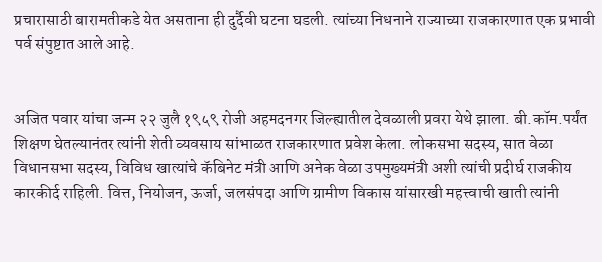प्रचारासाठी बारामतीकडे येत असताना ही दुर्दैवी घटना घडली. त्यांच्या निधनाने राज्याच्या राजकारणात एक प्रभावी पर्व संपुष्टात आले आहे.


अजित पवार यांचा जन्म २२ जुलै १९५९ रोजी अहमदनगर जिल्ह्यातील देवळाली प्रवरा येथे झाला. बी.कॉम.पर्यंत शिक्षण घेतल्यानंतर त्यांनी शेती व्यवसाय सांभाळत राजकारणात प्रवेश केला. लोकसभा सदस्य, सात वेळा विधानसभा सदस्य, विविध खात्यांचे कॅबिनेट मंत्री आणि अनेक वेळा उपमुख्यमंत्री अशी त्यांची प्रदीर्घ राजकीय कारकीर्द राहिली. वित्त, नियोजन, ऊर्जा, जलसंपदा आणि ग्रामीण विकास यांसारखी महत्त्वाची खाती त्यांनी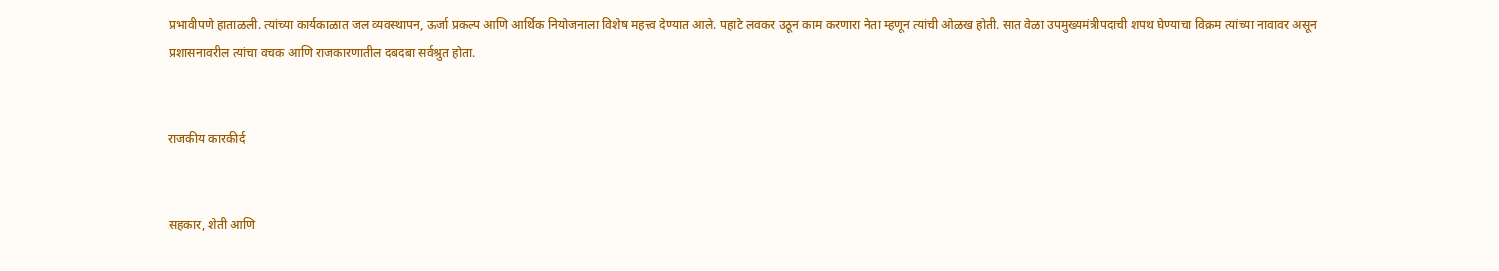प्रभावीपणे हाताळली. त्यांच्या कार्यकाळात जल व्यवस्थापन, ऊर्जा प्रकल्प आणि आर्थिक नियोजनाला विशेष महत्त्व देण्यात आले. पहाटे लवकर उठून काम करणारा नेता म्हणून त्यांची ओळख होती. सात वेळा उपमुख्यमंत्रीपदाची शपथ घेण्याचा विक्रम त्यांच्या नावावर असून प्रशासनावरील त्यांचा वचक आणि राजकारणातील दबदबा सर्वश्रुत होता.


राजकीय कारकीर्द


सहकार, शेती आणि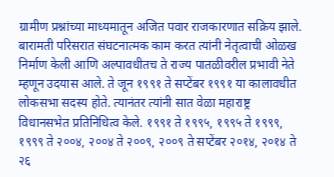ग्रामीण प्रश्नांच्या माध्यमातून अजित पवार राजकारणात सक्रिय झाले. बारामती परिसरात संघटनात्मक काम करत त्यांनी नेतृत्वाची ओळख निर्माण केली आणि अल्पावधीतच ते राज्य पातळीवरील प्रभावी नेते म्हणून उदयास आले. ते जून १९९१ ते सप्टेंबर १९९१ या कालावधीत लोकसभा सदस्य होते. त्यानंतर त्यांनी सात वेळा महाराष्ट्र विधानसभेत प्रतिनिधित्व केले. १९९१ ते १९९५, १९९५ ते १९९९, १९९९ ते २००४, २००४ ते २००९, २००९ ते सप्टेंबर २०१४, २०१४ ते २६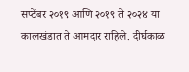सप्टेंबर २०१९ आणि २०१९ ते २०२४ या कालखंडात ते आमदार राहिले. दीर्घकाळ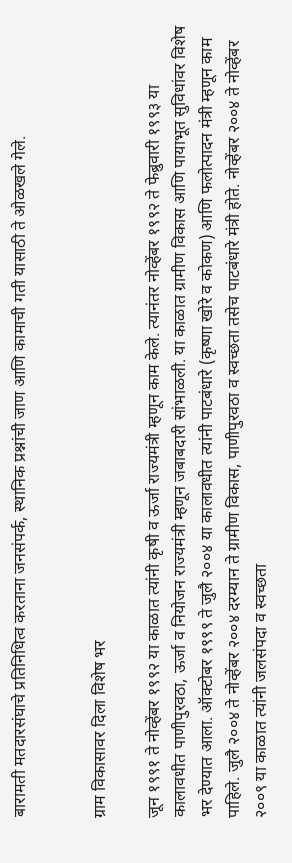बारामती मतदारसंघाचे प्रतिनिधित्व करताना जनसंपर्क, स्थानिक प्रश्नांची जाण आणि कामाची गती यासाठी ते ओळखले गेले.


ग्राम विकासावर दिला विशेष भर

जून १९९१ ते नोव्हेंबर १९९२ या काळात त्यांनी कृषी व ऊर्जा राज्यमंत्री म्हणून काम केले. त्यानंतर नोव्हेंबर १९९२ ते फेब्रुवारी १९९३ या कालावधीत पाणीपुरवठा, ऊर्जा व नियोजन राज्यमंत्री म्हणून जबाबदारी सांभाळली. या काळात ग्रामीण विकास आणि पायाभूत सुविधांवर विशेष भर देण्यात आला. ऑक्टोबर १९९९ ते जुलै २००४ या कालावधीत त्यांनी पाटबंधारे (कृष्णा खोरे व कोकण) आणि फलोत्पादन मंत्री म्हणून काम पाहिले. जुलै २००४ ते नोव्हेंबर २००४ दरम्यान ते ग्रामीण विकास, पाणीपुरवठा व स्वच्छता तसेच पाटबंधारे मंत्री होते. नोव्हेंबर २००४ ते नोव्हेंबर २००९ या काळात त्यांनी जलसंपदा व स्वच्छता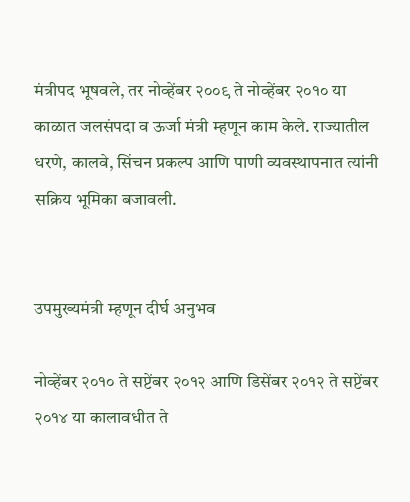मंत्रीपद भूषवले, तर नोव्हेंबर २००९ ते नोव्हेंबर २०१० या काळात जलसंपदा व ऊर्जा मंत्री म्हणून काम केले. राज्यातील धरणे, कालवे, सिंचन प्रकल्प आणि पाणी व्यवस्थापनात त्यांनी सक्रिय भूमिका बजावली.


उपमुख्यमंत्री म्हणून दीर्घ अनुभव

नोव्हेंबर २०१० ते सप्टेंबर २०१२ आणि डिसेंबर २०१२ ते सप्टेंबर २०१४ या कालावधीत ते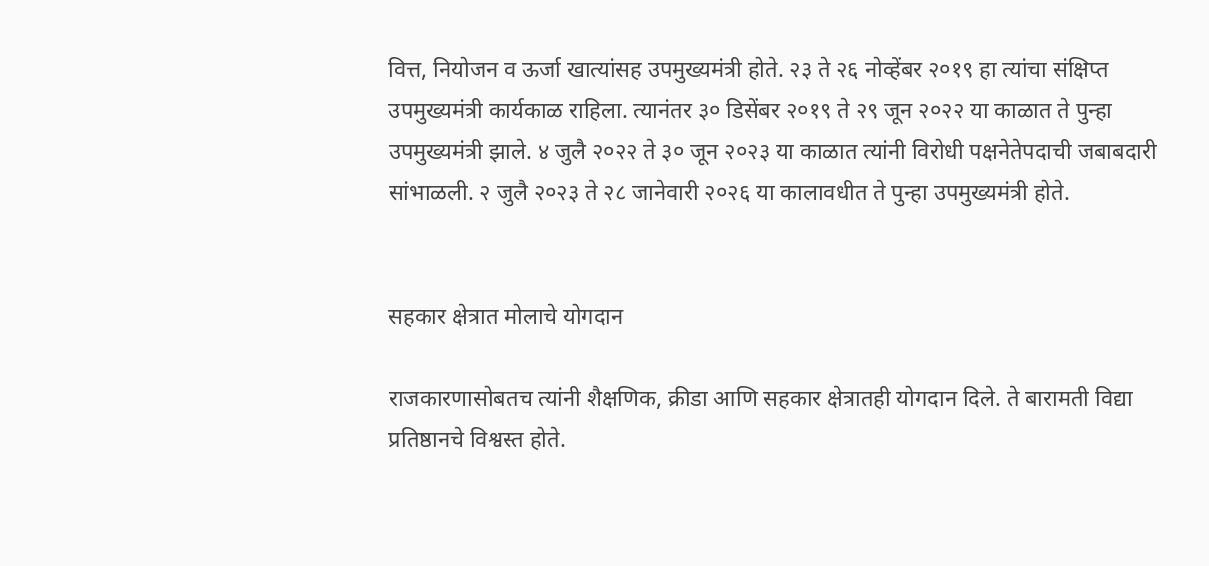वित्त, नियोजन व ऊर्जा खात्यांसह उपमुख्यमंत्री होते. २३ ते २६ नोव्हेंबर २०१९ हा त्यांचा संक्षिप्त उपमुख्यमंत्री कार्यकाळ राहिला. त्यानंतर ३० डिसेंबर २०१९ ते २९ जून २०२२ या काळात ते पुन्हा उपमुख्यमंत्री झाले. ४ जुलै २०२२ ते ३० जून २०२३ या काळात त्यांनी विरोधी पक्षनेतेपदाची जबाबदारी सांभाळली. २ जुलै २०२३ ते २८ जानेवारी २०२६ या कालावधीत ते पुन्हा उपमुख्यमंत्री होते.


सहकार क्षेत्रात मोलाचे योगदान

राजकारणासोबतच त्यांनी शैक्षणिक, क्रीडा आणि सहकार क्षेत्रातही योगदान दिले. ते बारामती विद्या प्रतिष्ठानचे विश्वस्त होते.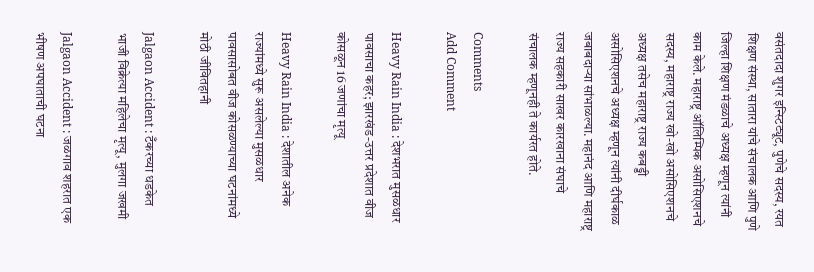वसंतदादा शुगर इन्स्टिट्यूट, पुणेचे सदस्य, रयत शिक्षण संस्था, सातारा यांचे संचालक आणि पुणे जिल्हा शिक्षण मंडळाचे अध्यक्ष म्हणून त्यांनी काम केले. महाराष्ट्र ऑलिम्पिक असोसिएशनचे सदस्य, महाराष्ट्र राज्य खो-खो असोसिएशनचे अध्यक्ष तसेच महाराष्ट्र राज्य कबड्डी असोसिएशनचे अध्यक्ष म्हणून त्यांनी दीर्घकाळ जबाबदाऱ्या सांभाळल्या. महानंद आणि महाराष्ट्र राज्य सहकारी साखर कारखाना संघाचे संचालक म्हणूनही ते कार्यरत होते.

Comments
Add Comment

Heavy Rain India : देशभरात मुसळधार पावसाचा कहर; झारखंड-उत्तर प्रदेशात वीज कोसळून 16 जणांचा मृत्यू

Heavy Rain India : देशातील अनेक राज्यांमध्ये सुरू असलेल्या मुसळधार पावसासोबत वीज कोसळण्याच्या घटनांमध्ये मोठी जीवितहानी

Jalgaon Accident : टँकरच्या धडकेत भाजी विक्रेत्या महिलेचा मृत्यू, मुलगा जखमी

Jalgaon Accident : जळगाव शहरात एक भीषण अपघाताची घटना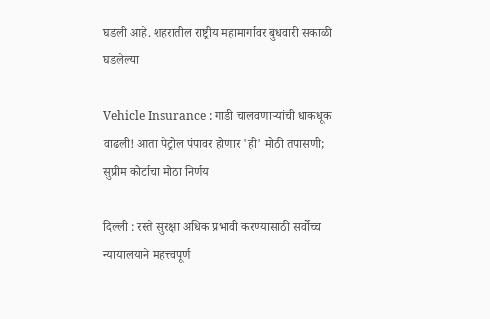घडली आहे. शहरातील राष्ट्रीय महामार्गावर बुधवारी सकाळी घडलेल्या

Vehicle Insurance : गाडी चालवणाऱ्यांची धाकधूक वाढली! आता पेट्रोल पंपावर होणार 'ही' मोठी तपासणी; सुप्रीम कोर्टाचा मोठा निर्णय

दिल्ली : रस्ते सुरक्षा अधिक प्रभावी करण्यासाठी सर्वोच्च न्यायालयाने महत्त्वपूर्ण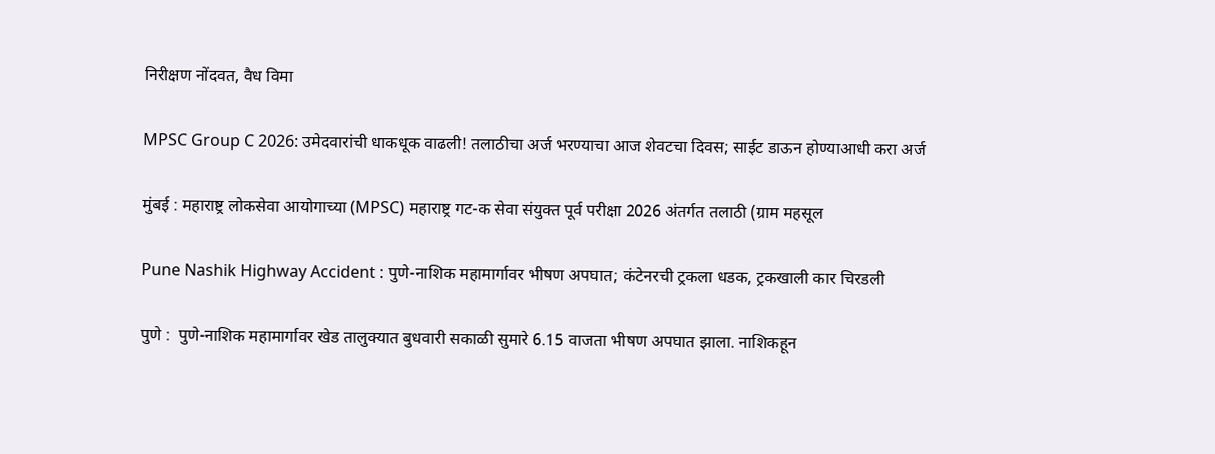निरीक्षण नोंदवत, वैध विमा

MPSC Group C 2026: उमेदवारांची धाकधूक वाढली! तलाठीचा अर्ज भरण्याचा आज शेवटचा दिवस; साईट डाऊन होण्याआधी करा अर्ज

मुंबई : महाराष्ट्र लोकसेवा आयोगाच्या (MPSC) महाराष्ट्र गट-क सेवा संयुक्त पूर्व परीक्षा 2026 अंतर्गत तलाठी (ग्राम महसूल

Pune Nashik Highway Accident : पुणे-नाशिक महामार्गावर भीषण अपघात; कंटेनरची ट्रकला धडक, ट्रकखाली कार चिरडली

पुणे :  पुणे-नाशिक महामार्गावर खेड तालुक्यात बुधवारी सकाळी सुमारे 6.15 वाजता भीषण अपघात झाला. नाशिकहून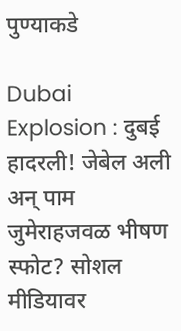पुण्याकडे

Dubai Explosion : दुबई हादरली! जेबेल अली अन् पाम जुमेराहजवळ भीषण स्फोट? सोशल मीडियावर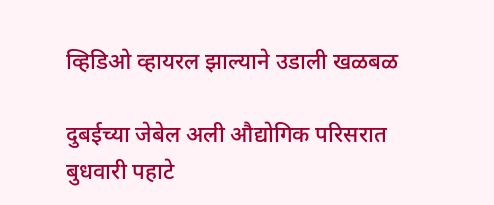व्हिडिओ व्हायरल झाल्याने उडाली खळबळ

दुबईच्या जेबेल अली औद्योगिक परिसरात बुधवारी पहाटे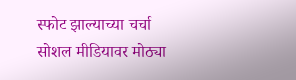स्फोट झाल्याच्या चर्चा सोशल मीडियावर मोठ्या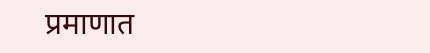प्रमाणात